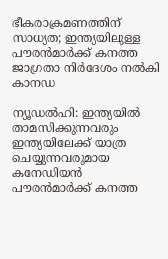ഭീകരാക്രമണത്തിന് സാധ്യത; ഇന്ത്യയിലുള്ള പൗരന്‍മാര്‍ക്ക് കനത്ത ജാഗ്രതാ നിര്‍ദേശം നല്‍കി കാനഡ

ന്യൂഡല്‍ഹി: ഇന്ത്യയില്‍ താമസിക്കുന്നവരും ഇന്ത്യയിലേക്ക് യാത്ര ചെയ്യുന്നവരുമായ കനേഡിയന്‍ പൗരന്‍മാര്‍ക്ക് കനത്ത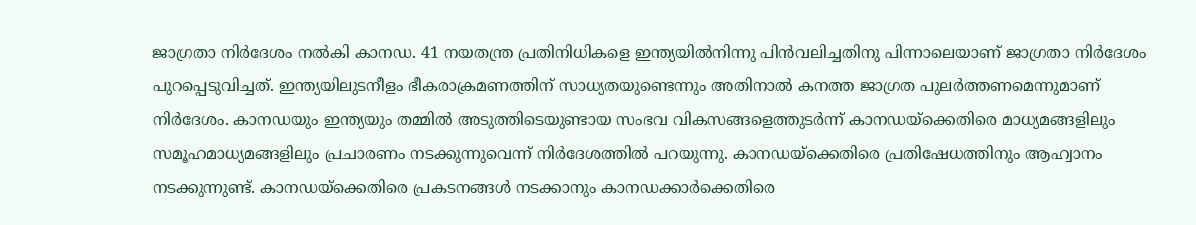ജാഗ്രതാ നിര്‍ദേശം നല്‍കി കാനഡ. 41 നയതന്ത്ര പ്രതിനിധികളെ ഇന്ത്യയില്‍നിന്നു പിന്‍വലിച്ചതിനു പിന്നാലെയാണ് ജാഗ്രതാ നിര്‍ദേശം പുറപ്പെടുവിച്ചത്. ഇന്ത്യയിലുടനീളം ഭീകരാക്രമണത്തിന് സാധ്യതയുണ്ടെന്നും അതിനാല്‍ കനത്ത ജാഗ്രത പുലര്‍ത്തണമെന്നുമാണ് നിര്‍ദേശം. കാനഡയും ഇന്ത്യയും തമ്മില്‍ അടുത്തിടെയുണ്ടായ സംഭവ വികസങ്ങളെത്തുടര്‍ന്ന് കാനഡയ്‌ക്കെതിരെ മാധ്യമങ്ങളിലും സമൂഹമാധ്യമങ്ങളിലും പ്രചാരണം നടക്കുന്നുവെന്ന് നിര്‍ദേശത്തില്‍ പറയുന്നു. കാനഡയ്‌ക്കെതിരെ പ്രതിഷേധത്തിനും ആഹ്വാനം നടക്കുന്നുണ്ട്. കാനഡയ്‌ക്കെതിരെ പ്രകടനങ്ങള്‍ നടക്കാനും കാനഡക്കാര്‍ക്കെതിരെ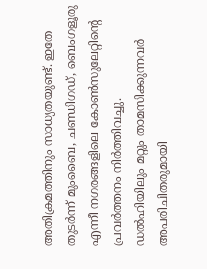അതിക്രമത്തിനും സാധ്യതയുണ്ട്. ഇതേ തുടര്‍ന്ന് മുംബൈ, ചണ്ഡിഗഡ്, ബെംഗളൂരു എന്നീ നഗരങ്ങളിലെ കോണ്‍സുലേറ്റിന്റെ പ്രവര്‍ത്തനം നിര്‍ത്തിവച്ചു.
ഡല്‍ഹിയിലും മറ്റും താമസിക്കുന്നവര്‍ അപരിചിതരുമായി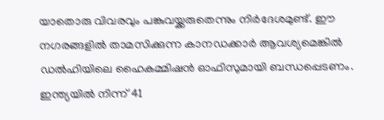യാതൊരു വിവരവും പങ്കുവയ്ക്കരുതെന്നും നിര്‍ദേശമുണ്ട്. ഈ നഗരങ്ങളില്‍ താമസിക്കുന്ന കാനഡക്കാര്‍ ആവശ്യമെങ്കില്‍ ഡല്‍ഹിയിലെ ഹൈകമ്മിഷന്‍ ഓഫിസുമായി ബന്ധപ്പെടണം. ഇന്ത്യയില്‍ നിന്ന് 41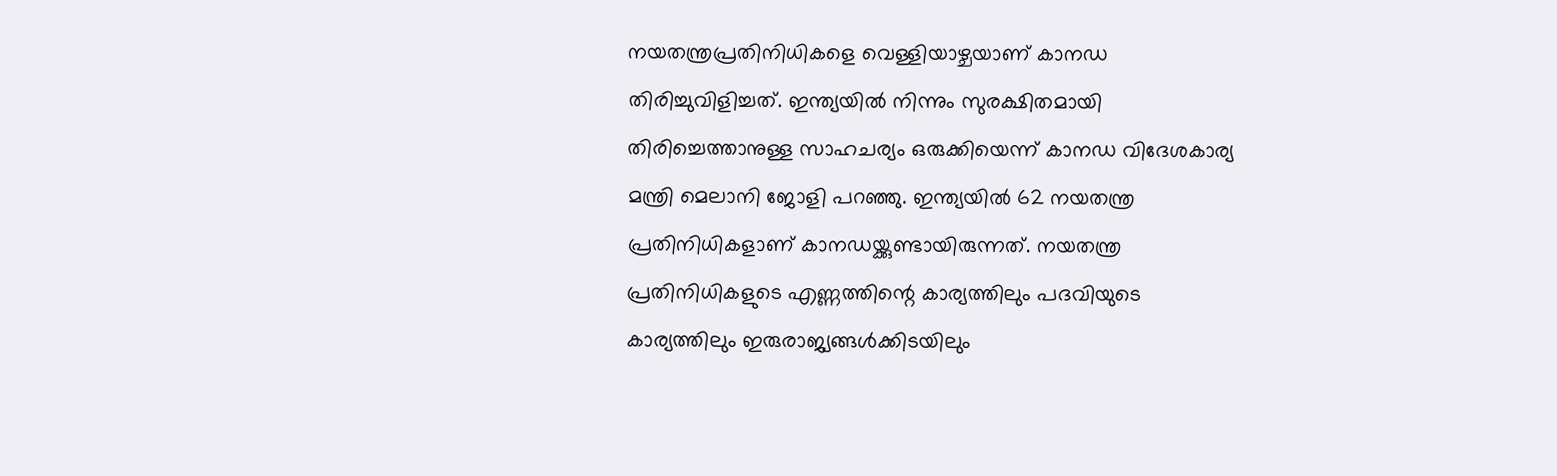നയതന്ത്രപ്രതിനിധികളെ വെള്ളിയാഴ്ചയാണ് കാനഡ തിരിച്ചുവിളിച്ചത്. ഇന്ത്യയില്‍ നിന്നും സുരക്ഷിതമായി തിരിച്ചെത്താനുള്ള സാഹചര്യം ഒരുക്കിയെന്ന് കാനഡ വിദേശകാര്യ മന്ത്രി മെലാനി ജോളി പറഞ്ഞു. ഇന്ത്യയില്‍ 62 നയതന്ത്ര പ്രതിനിധികളാണ് കാനഡയ്ക്കുണ്ടായിരുന്നത്. നയതന്ത്ര പ്രതിനിധികളുടെ എണ്ണത്തിന്റെ കാര്യത്തിലും പദവിയുടെ കാര്യത്തിലും ഇരുരാജ്യങ്ങള്‍ക്കിടയിലും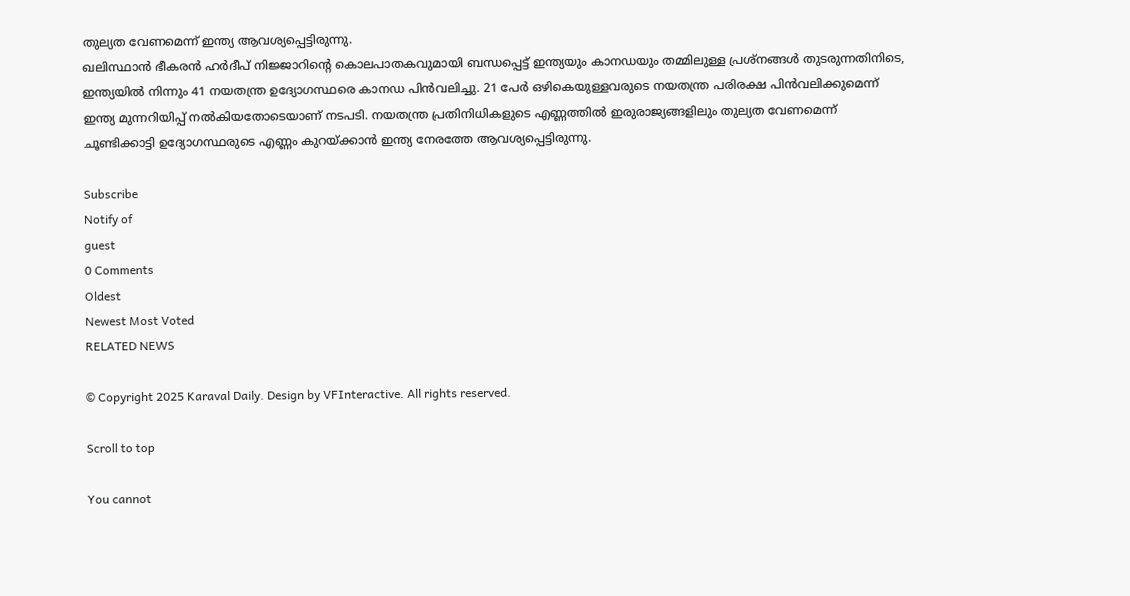തുല്യത വേണമെന്ന് ഇന്ത്യ ആവശ്യപ്പെട്ടിരുന്നു.
ഖലിസ്ഥാന്‍ ഭീകരന്‍ ഹര്‍ദീപ് നിജ്ജാറിന്റെ കൊലപാതകവുമായി ബന്ധപ്പെട്ട് ഇന്ത്യയും കാനഡയും തമ്മിലുള്ള പ്രശ്‌നങ്ങള്‍ തുടരുന്നതിനിടെ, ഇന്ത്യയില്‍ നിന്നും 41 നയതന്ത്ര ഉദ്യോഗസ്ഥരെ കാനഡ പിന്‍വലിച്ചു. 21 പേര്‍ ഒഴികെയുള്ളവരുടെ നയതന്ത്ര പരിരക്ഷ പിന്‍വലിക്കുമെന്ന് ഇന്ത്യ മുന്നറിയിപ്പ് നല്‍കിയതോടെയാണ് നടപടി. നയതന്ത്ര പ്രതിനിധികളുടെ എണ്ണത്തില്‍ ഇരുരാജ്യങ്ങളിലും തുല്യത വേണമെന്ന് ചൂണ്ടിക്കാട്ടി ഉദ്യോഗസ്ഥരുടെ എണ്ണം കുറയ്ക്കാന്‍ ഇന്ത്യ നേരത്തേ ആവശ്യപ്പെട്ടിരുന്നു.

Subscribe
Notify of
guest
0 Comments
Oldest
Newest Most Voted
RELATED NEWS

© Copyright 2025 Karaval Daily. Design by VFInteractive. All rights reserved.

Scroll to top

You cannot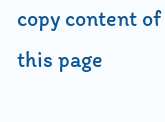copy content of this page